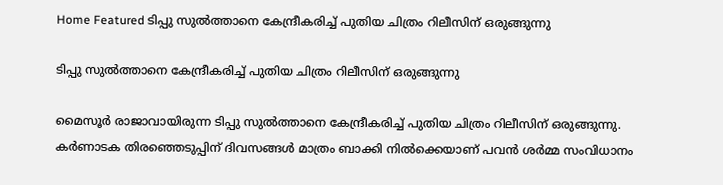Home Featured ടിപ്പു സുൽത്താനെ കേന്ദ്രീകരിച്ച് പുതിയ ചിത്രം റിലീസിന് ഒരുങ്ങുന്നു

ടിപ്പു സുൽത്താനെ കേന്ദ്രീകരിച്ച് പുതിയ ചിത്രം റിലീസിന് ഒരുങ്ങുന്നു

മൈസൂർ രാജാവായിരുന്ന ടിപ്പു സുൽത്താനെ കേന്ദ്രീകരിച്ച് പുതിയ ചിത്രം റിലീസിന് ഒരുങ്ങുന്നു. കർണാടക തിരഞ്ഞെടുപ്പിന് ദിവസങ്ങൾ മാത്രം ബാക്കി നിൽക്കെയാണ് പവൻ ശർമ്മ സംവിധാനം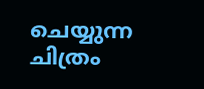ചെയ്യുന്ന ചിത്രം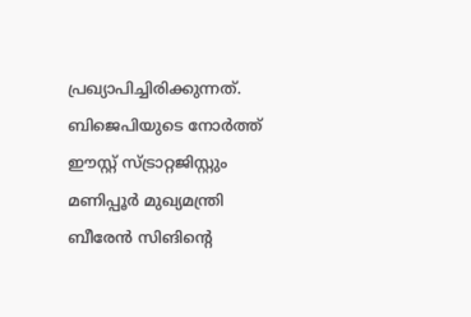പ്രഖ്യാപിച്ചിരിക്കുന്നത്. ബിജെപിയുടെ നോർത്ത് ഈസ്റ്റ് സ്ട്രാറ്റജിസ്റ്റും മണിപ്പൂർ മുഖ്യമന്ത്രി ബീരേൻ സിങിന്റെ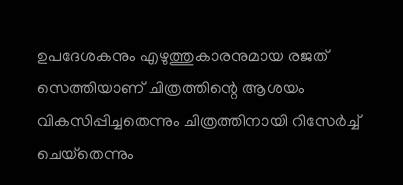ഉപദേശകനും എഴുത്തുകാരനുമായ രജത് സെത്തിയാണ് ചിത്രത്തിന്റെ ആശയം വികസിപ്പിച്ചതെന്നും ചിത്രത്തിനായി റിസേർച്ച് ചെയ്‌തെന്നും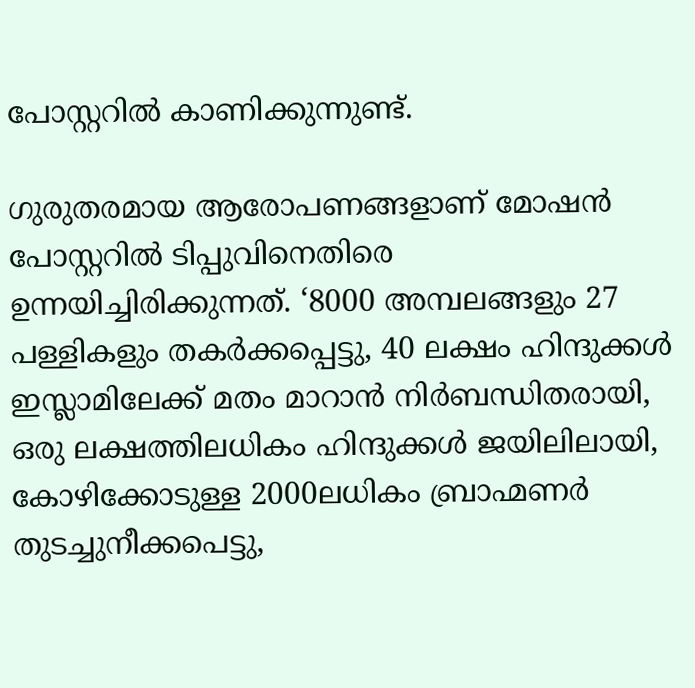പോസ്റ്ററിൽ കാണിക്കുന്നുണ്ട്.

ഗുരുതരമായ ആരോപണങ്ങളാണ് മോഷൻ പോസ്റ്ററിൽ ടിപ്പുവിനെതിരെ ഉന്നയിച്ചിരിക്കുന്നത്. ‘8000 അമ്പലങ്ങളും 27 പള്ളികളും തകർക്കപ്പെട്ടു, 40 ലക്ഷം ഹിന്ദുക്കൾ ഇസ്ലാമിലേക്ക് മതം മാറാൻ നിർബന്ധിതരായി, ഒരു ലക്ഷത്തിലധികം ഹിന്ദുക്കൾ ജയിലിലായി, കോഴിക്കോടുള്ള 2000ലധികം ബ്രാഹ്മണർ തുടച്ചുനീക്കപെട്ടു,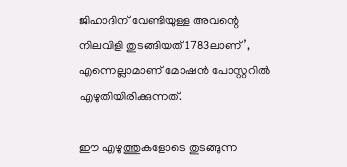ജിഹാദിന് വേണ്ടിയുള്ള അവന്റെ നിലവിളി തുടങ്ങിയത് 1783ലാണ്’, എന്നെല്ലാമാണ് മോഷൻ പോസ്റ്ററിൽ എഴുതിയിരിക്കുന്നത്.

ഈ എഴുത്തുകളോടെ തുടങ്ങുന്ന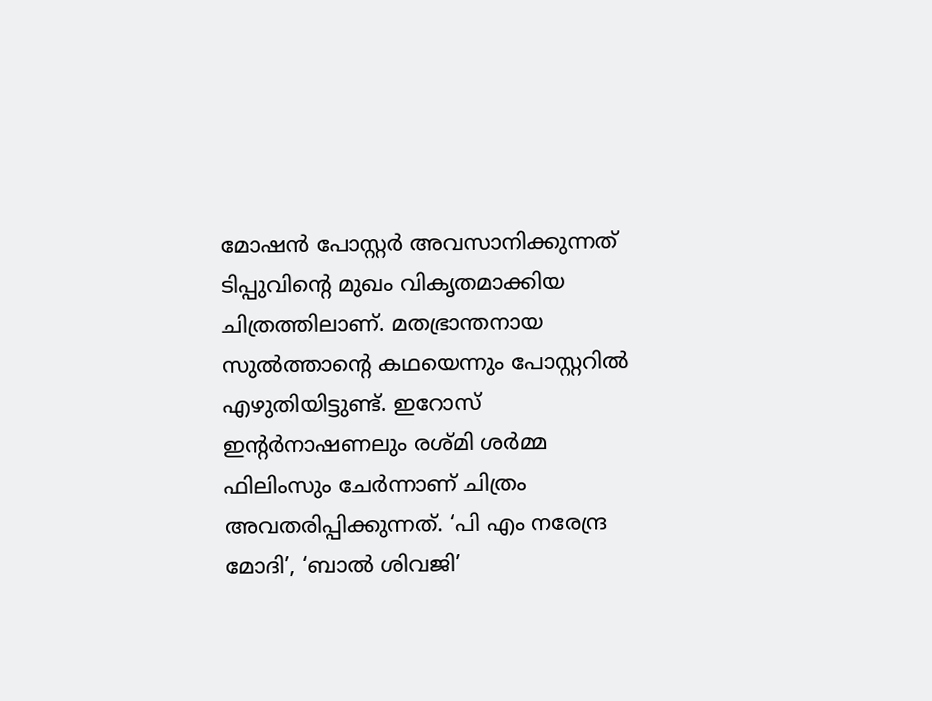മോഷൻ പോസ്റ്റർ അവസാനിക്കുന്നത് ടിപ്പുവിന്റെ മുഖം വികൃതമാക്കിയ ചിത്രത്തിലാണ്. മതഭ്രാന്തനായ സുൽത്താന്റെ കഥയെന്നും പോസ്റ്ററിൽ എഴുതിയിട്ടുണ്ട്. ഇറോസ് ഇന്റർനാഷണലും രശ്മി ശർമ്മ ഫിലിംസും ചേർന്നാണ് ചിത്രം അവതരിപ്പിക്കുന്നത്. ‘പി എം നരേന്ദ്ര മോദി’, ‘ബാൽ ശിവജി’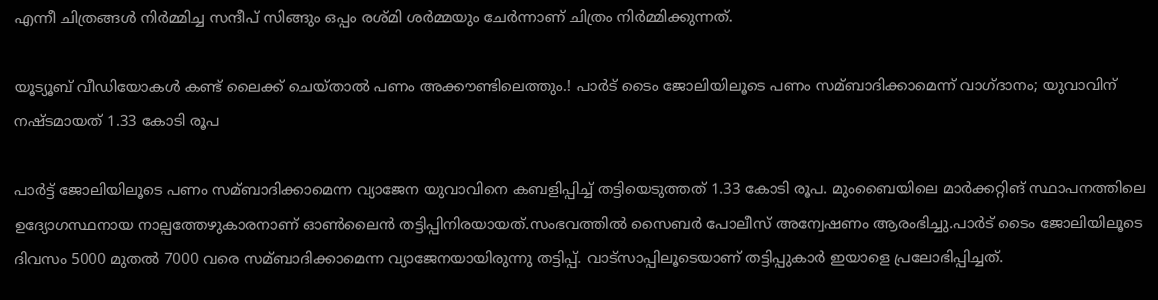എന്നീ ചിത്രങ്ങൾ നിർമ്മിച്ച സന്ദീപ് സിങ്ങും ഒപ്പം രശ്മി ശർമ്മയും ചേർന്നാണ് ചിത്രം നിർമ്മിക്കുന്നത്.

യൂട്യൂബ് വീഡിയോകള്‍ കണ്ട് ലൈക്ക് ചെയ്താല്‍ പണം അക്കൗണ്ടിലെത്തും.! പാര്‍ട് ടൈം ജോലിയിലൂടെ പണം സമ്ബാദിക്കാമെന്ന് വാഗ്ദാനം; യുവാവിന് നഷ്ടമായത് 1.33 കോടി രൂപ

പാര്‍ട്ട് ജോലിയിലൂടെ പണം സമ്ബാദിക്കാമെന്ന വ്യാജേന യുവാവിനെ കബളിപ്പിച്ച്‌ തട്ടിയെടുത്തത് 1.33 കോടി രൂപ. മുംബൈയിലെ മാര്‍ക്കറ്റിങ് സ്ഥാപനത്തിലെ ഉദ്യോഗസ്ഥനായ നാല്പത്തേഴുകാരനാണ് ഓണ്‍ലൈന്‍ തട്ടിപ്പിനിരയായത്.സംഭവത്തില്‍ സൈബര്‍ പോലീസ് അന്വേഷണം ആരംഭിച്ചു.പാര്‍ട് ടൈം ജോലിയിലൂടെ ദിവസം 5000 മുതല്‍ 7000 വരെ സമ്ബാദിക്കാമെന്ന വ്യാജേനയായിരുന്നു തട്ടിപ്പ്. വാട്സാപ്പിലൂടെയാണ് തട്ടിപ്പുകാര്‍ ഇയാളെ പ്രലോഭിപ്പിച്ചത്.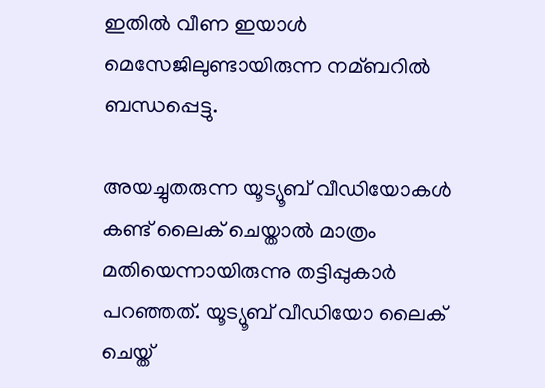ഇതില്‍ വീണ ഇയാള്‍ മെസേജിലുണ്ടായിരുന്ന നമ്ബറില്‍ ബന്ധപ്പെട്ടു.

അയച്ചുതരുന്ന യൂട്യൂബ് വീഡിയോകള്‍ കണ്ട് ലൈക് ചെയ്താല്‍ മാത്രം മതിയെന്നായിരുന്നു തട്ടിപ്പുകാര്‍ പറഞ്ഞത്. യൂട്യൂബ് വീഡിയോ ലൈക് ചെയ്ത്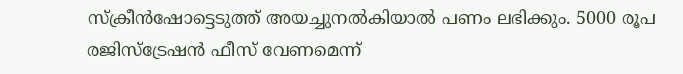സ്ക്രീന്‍ഷോട്ടെടുത്ത് അയച്ചുനല്‍കിയാല്‍ പണം ലഭിക്കും. 5000 രൂപ രജിസ്ട്രേഷന്‍ ഫീസ് വേണമെന്ന്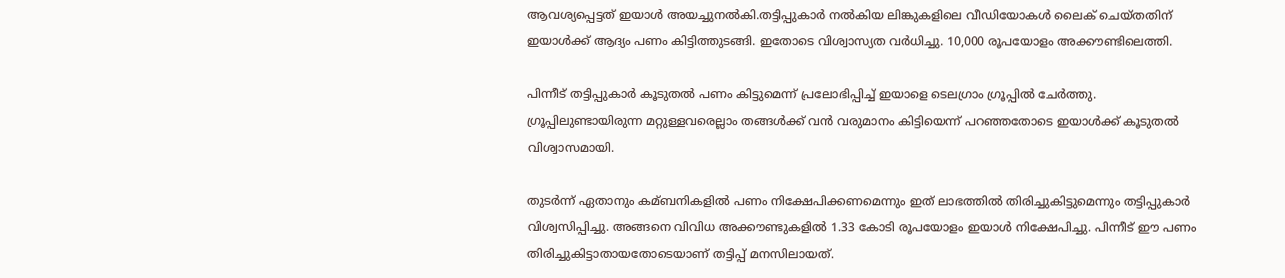ആവശ്യപ്പെട്ടത് ഇയാള്‍ അയച്ചുനല്‍കി.തട്ടിപ്പുകാര്‍ നല്‍കിയ ലിങ്കുകളിലെ വീഡിയോകള്‍ ലൈക് ചെയ്തതിന് ഇയാള്‍ക്ക് ആദ്യം പണം കിട്ടിത്തുടങ്ങി. ഇതോടെ വിശ്വാസ്യത വര്‍ധിച്ചു. 10,000 രൂപയോളം അക്കൗണ്ടിലെത്തി.

പിന്നീട് തട്ടിപ്പുകാര്‍ കൂടുതല്‍ പണം കിട്ടുമെന്ന് പ്രലോഭിപ്പിച്ച്‌ ഇയാളെ ടെലഗ്രാം ഗ്രൂപ്പില്‍ ചേര്‍ത്തു. ഗ്രൂപ്പിലുണ്ടായിരുന്ന മറ്റുള്ളവരെല്ലാം തങ്ങള്‍ക്ക് വന്‍ വരുമാനം കിട്ടിയെന്ന് പറഞ്ഞതോടെ ഇയാള്‍ക്ക് കൂടുതല്‍ വിശ്വാസമായി.

തുടര്‍ന്ന് ഏതാനും കമ്ബനികളില്‍ പണം നിക്ഷേപിക്കണമെന്നും ഇത് ലാഭത്തില്‍ തിരിച്ചുകിട്ടുമെന്നും തട്ടിപ്പുകാര്‍ വിശ്വസിപ്പിച്ചു. അങ്ങനെ വിവിധ അക്കൗണ്ടുകളില്‍ 1.33 കോടി രൂപയോളം ഇയാള്‍ നിക്ഷേപിച്ചു. പിന്നീട് ഈ പണം തിരിച്ചുകിട്ടാതായതോടെയാണ് തട്ടിപ്പ് മനസിലായത്.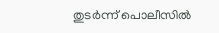തുടര്‍ന്ന് പൊലീസില്‍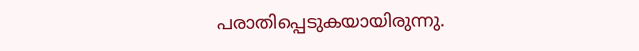പരാതിപ്പെടുകയായിരുന്നു.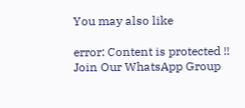You may also like

error: Content is protected !!
Join Our WhatsApp Group